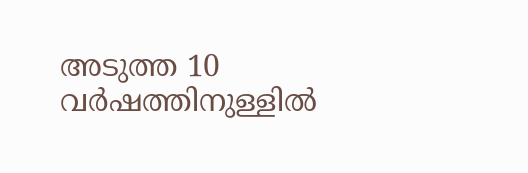അടുത്ത 10 വർഷത്തിനുള്ളിൽ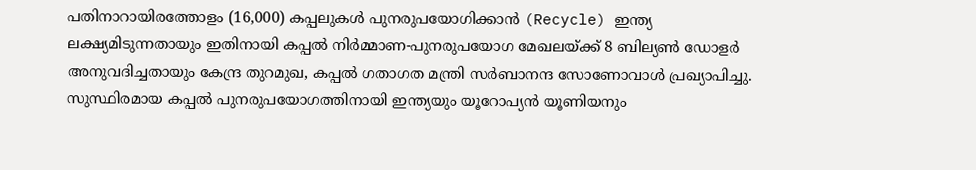പതിനാറായിരത്തോളം (16,000) കപ്പലുകൾ പുനരുപയോഗിക്കാൻ (Recycle) ഇന്ത്യ ലക്ഷ്യമിടുന്നതായും ഇതിനായി കപ്പൽ നിർമ്മാണ-പുനരുപയോഗ മേഖലയ്ക്ക് 8 ബില്യൺ ഡോളർ അനുവദിച്ചതായും കേന്ദ്ര തുറമുഖ, കപ്പൽ ഗതാഗത മന്ത്രി സർബാനന്ദ സോണോവാൾ പ്രഖ്യാപിച്ചു. സുസ്ഥിരമായ കപ്പൽ പുനരുപയോഗത്തിനായി ഇന്ത്യയും യൂറോപ്യൻ യൂണിയനും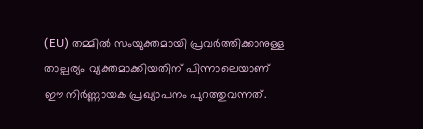(EU) തമ്മിൽ സംയുക്തമായി പ്രവർത്തിക്കാനുള്ള താല്പര്യം വ്യക്തമാക്കിയതിന് പിന്നാലെയാണ് ഈ നിർണ്ണായക പ്രഖ്യാപനം പുറത്തുവന്നത്.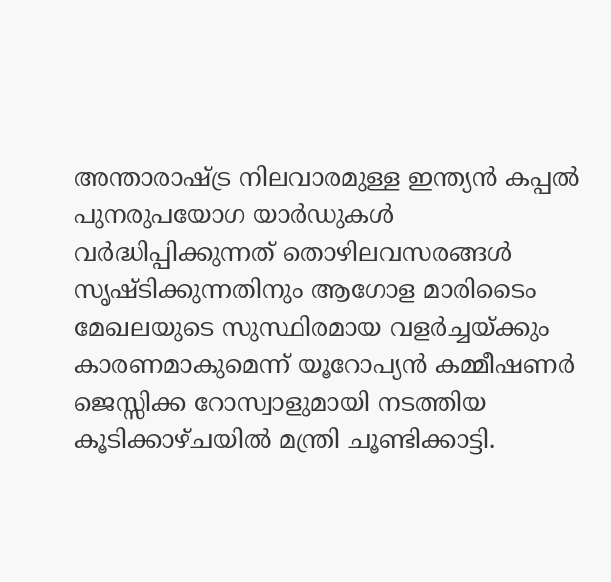അന്താരാഷ്ട്ര നിലവാരമുള്ള ഇന്ത്യൻ കപ്പൽ പുനരുപയോഗ യാർഡുകൾ വർദ്ധിപ്പിക്കുന്നത് തൊഴിലവസരങ്ങൾ സൃഷ്ടിക്കുന്നതിനും ആഗോള മാരിടൈം മേഖലയുടെ സുസ്ഥിരമായ വളർച്ചയ്ക്കും കാരണമാകുമെന്ന് യൂറോപ്യൻ കമ്മീഷണർ ജെസ്സിക്ക റോസ്വാളുമായി നടത്തിയ കൂടിക്കാഴ്ചയിൽ മന്ത്രി ചൂണ്ടിക്കാട്ടി.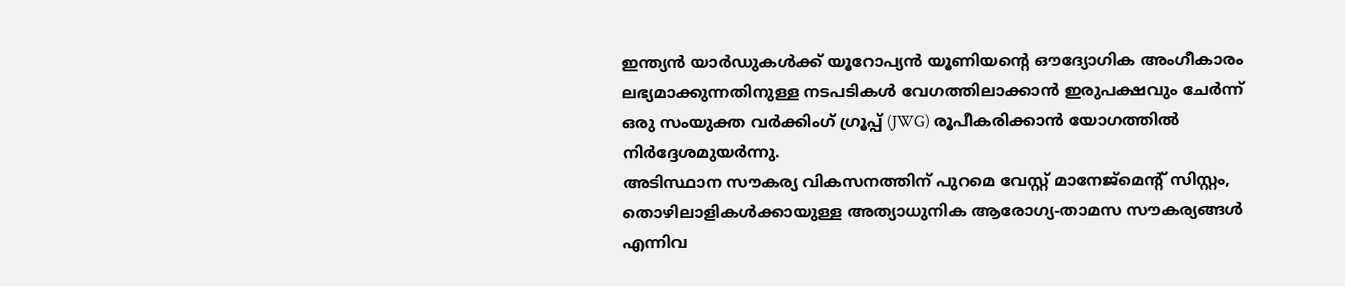ഇന്ത്യൻ യാർഡുകൾക്ക് യൂറോപ്യൻ യൂണിയന്റെ ഔദ്യോഗിക അംഗീകാരം ലഭ്യമാക്കുന്നതിനുള്ള നടപടികൾ വേഗത്തിലാക്കാൻ ഇരുപക്ഷവും ചേർന്ന് ഒരു സംയുക്ത വർക്കിംഗ് ഗ്രൂപ്പ് (JWG) രൂപീകരിക്കാൻ യോഗത്തിൽ നിർദ്ദേശമുയർന്നു.
അടിസ്ഥാന സൗകര്യ വികസനത്തിന് പുറമെ വേസ്റ്റ് മാനേജ്മെന്റ് സിസ്റ്റം, തൊഴിലാളികൾക്കായുള്ള അത്യാധുനിക ആരോഗ്യ-താമസ സൗകര്യങ്ങൾ എന്നിവ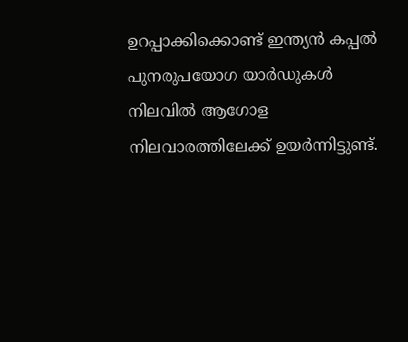ഉറപ്പാക്കിക്കൊണ്ട് ഇന്ത്യൻ കപ്പൽ പുനരുപയോഗ യാർഡുകൾ നിലവിൽ ആഗോള നിലവാരത്തിലേക്ക് ഉയർന്നിട്ടുണ്ട്.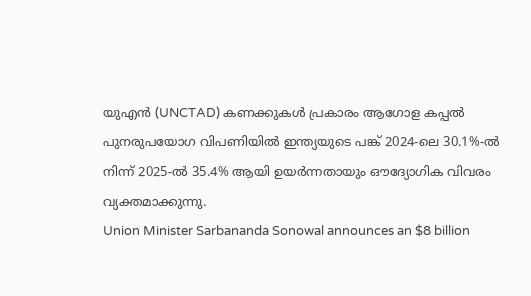യുഎൻ (UNCTAD) കണക്കുകൾ പ്രകാരം ആഗോള കപ്പൽ പുനരുപയോഗ വിപണിയിൽ ഇന്ത്യയുടെ പങ്ക് 2024-ലെ 30.1%-ൽ നിന്ന് 2025-ൽ 35.4% ആയി ഉയർന്നതായും ഔദ്യോഗിക വിവരം വ്യക്തമാക്കുന്നു.
Union Minister Sarbananda Sonowal announces an $8 billion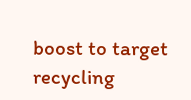boost to target recycling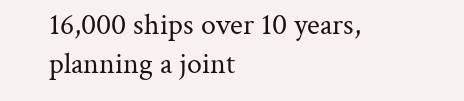16,000 ships over 10 years, planning a joint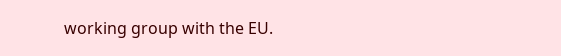working group with the EU.